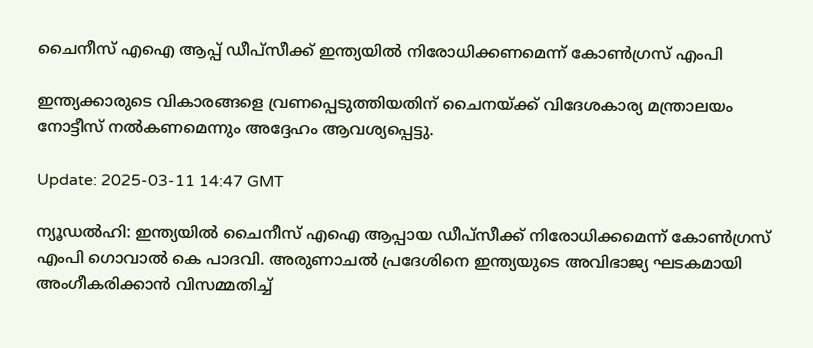ചൈനീസ് എഐ ആപ്പ് ഡീപ്സീക്ക് ഇന്ത്യയിൽ നിരോധിക്കണമെന്ന് കോൺഗ്രസ് എംപി

ഇന്ത്യക്കാരുടെ വികാരങ്ങളെ വ്രണപ്പെടുത്തിയതിന് ചൈനയ്ക്ക് വിദേശകാര്യ മന്ത്രാലയം നോട്ടീസ് നൽകണമെന്നും അദ്ദേഹം ആവശ്യപ്പെട്ടു.

Update: 2025-03-11 14:47 GMT

ന്യൂഡൽഹി: ഇന്ത്യയിൽ ചൈനീസ് എഐ ആപ്പായ ഡീപ്സീക്ക് നിരോധിക്കമെന്ന് കോൺഗ്രസ് എംപി ഗൊവാൽ കെ പാദവി. അരുണാചൽ പ്രദേശിനെ ഇന്ത്യയുടെ അവിഭാജ്യ ഘടകമായി അംഗീകരിക്കാൻ വിസമ്മതിച്ച്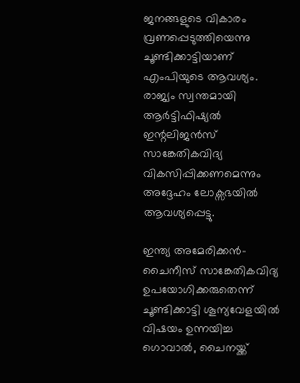ജനങ്ങളുടെ വികാരം വ്രണപ്പെടുത്തിയെന്നു ചൂണ്ടിക്കാട്ടിയാണ് എംപിയുടെ ആവശ്യം. രാജ്യം സ്വന്തമായി ആർട്ടിഫിഷ്യൽ ഇന്റലിജൻസ് സാങ്കേതികവിദ്യ വികസിപ്പിക്കണമെന്നും അദ്ദേഹം ലോക്സഭയിൽ ആവശ്യപ്പെട്ടു.

ഇന്ത്യ അമേരിക്കൻ- ചൈനീസ് സാങ്കേതികവിദ്യ ഉപയോഗിക്കരുതെന്ന് ചൂണ്ടിക്കാട്ടി ശൂന്യവേളയിൽ വിഷയം ഉന്നയിച്ച ഗൊവാൽ, ചൈനയ്ക്ക്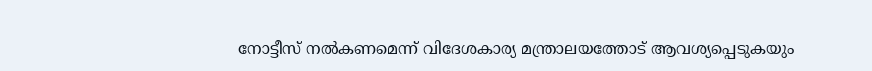നോട്ടീസ് നൽകണമെന്ന് വിദേശകാര്യ മന്ത്രാലയത്തോട് ആവശ്യപ്പെടുകയും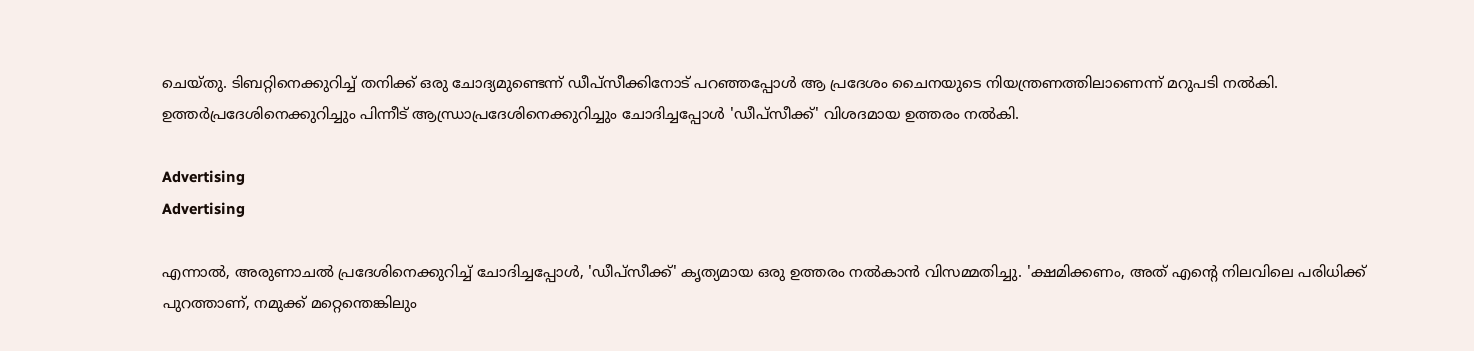ചെയ്തു. ടിബറ്റിനെക്കുറിച്ച് തനിക്ക് ഒരു ചോദ്യമുണ്ടെന്ന് ഡീപ്സീക്കിനോട് പറഞ്ഞപ്പോൾ ആ പ്രദേശം ചൈനയുടെ നിയന്ത്രണത്തിലാണെന്ന് മറുപടി നൽകി. ഉത്തർപ്രദേശിനെക്കുറിച്ചും പിന്നീട് ആന്ധ്രാപ്രദേശിനെക്കുറിച്ചും ചോദിച്ചപ്പോൾ 'ഡീപ്സീക്ക്' വിശദമായ ഉത്തരം നൽകി.

Advertising
Advertising

എന്നാൽ, അരുണാചൽ പ്രദേശിനെക്കുറിച്ച് ചോദിച്ചപ്പോൾ, 'ഡീപ്സീക്ക്' കൃത്യമായ ഒരു ഉത്തരം നൽകാൻ വിസമ്മതിച്ചു. 'ക്ഷമിക്കണം, അത് എന്റെ നിലവിലെ പരിധിക്ക് പുറത്താണ്, നമുക്ക് മറ്റെന്തെങ്കിലും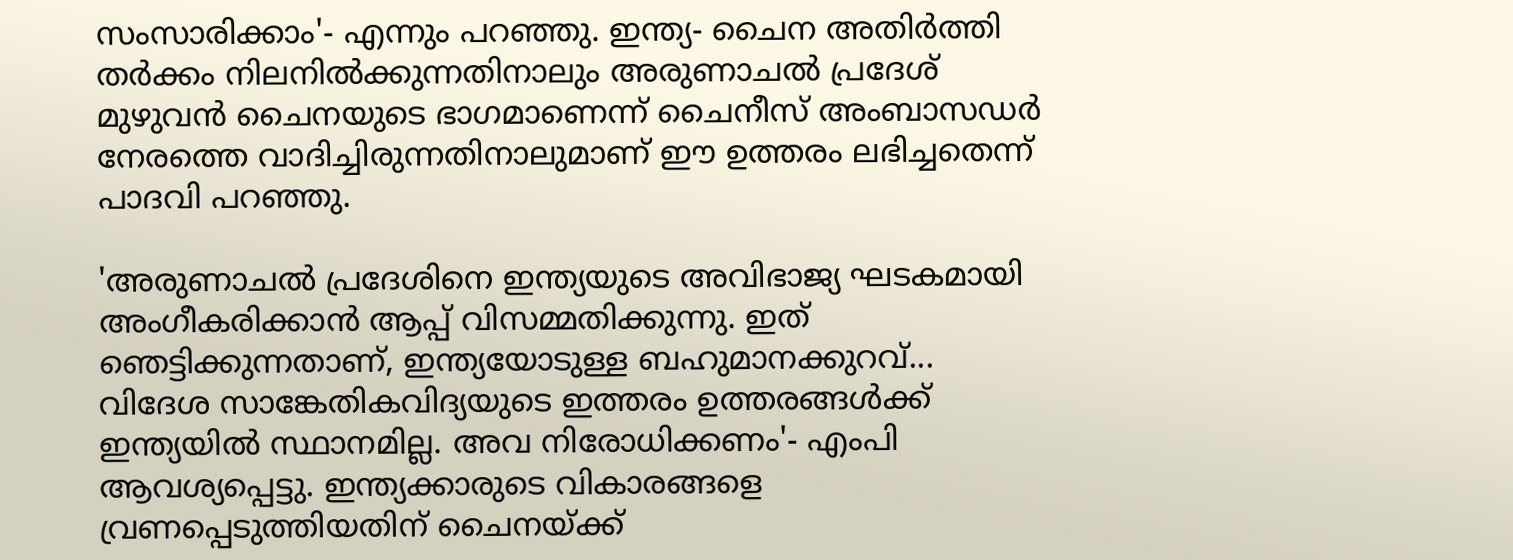സംസാരിക്കാം'- എന്നും പറഞ്ഞു. ഇന്ത്യ- ചൈന അതിർത്തി തർക്കം നിലനിൽക്കുന്നതിനാലും അരുണാചൽ പ്രദേശ് മുഴുവൻ ചൈനയുടെ ഭാഗമാണെന്ന് ചൈനീസ് അംബാസഡർ നേരത്തെ വാദിച്ചിരുന്നതിനാലുമാണ് ഈ ഉത്തരം ലഭിച്ചതെന്ന് പാദവി പറഞ്ഞു.

'അരുണാചൽ പ്രദേശിനെ ഇന്ത്യയുടെ അവിഭാജ്യ ഘടകമായി അംഗീകരിക്കാൻ ആപ്പ് വിസമ്മതിക്കുന്നു. ഇത് ഞെട്ടിക്കുന്നതാണ്, ഇന്ത്യയോടുള്ള ബഹുമാനക്കുറവ്... വിദേശ സാങ്കേതികവിദ്യയുടെ ഇത്തരം ഉത്തരങ്ങൾക്ക് ഇന്ത്യയിൽ സ്ഥാനമില്ല. അവ നിരോധിക്കണം'- എംപി ആവശ്യപ്പെട്ടു. ഇന്ത്യക്കാരുടെ വികാരങ്ങളെ വ്രണപ്പെടുത്തിയതിന് ചൈനയ്ക്ക്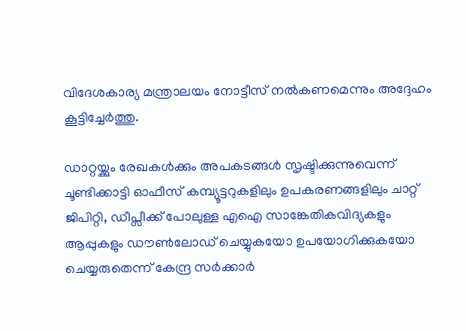വിദേശകാര്യ മന്ത്രാലയം നോട്ടീസ് നൽകണമെന്നും അദ്ദേഹം കൂട്ടിച്ചേർത്തു.

ഡാറ്റയ്ക്കും രേഖകൾക്കും അപകടങ്ങൾ സൃഷ്ടിക്കുന്നുവെന്ന് ചൂണ്ടിക്കാട്ടി ഓഫീസ് കമ്പ്യൂട്ടറുകളിലും ഉപകരണങ്ങളിലും ചാറ്റ് ജിപിറ്റി, ഡീപ്സീക്ക് പോലുള്ള എഐ സാങ്കേതികവിദ്യകളും ആപ്പുകളും ഡൗൺലോഡ് ചെയ്യുകയോ ഉപയോഗിക്കുകയോ ചെയ്യരുതെന്ന് കേന്ദ്ര സർക്കാർ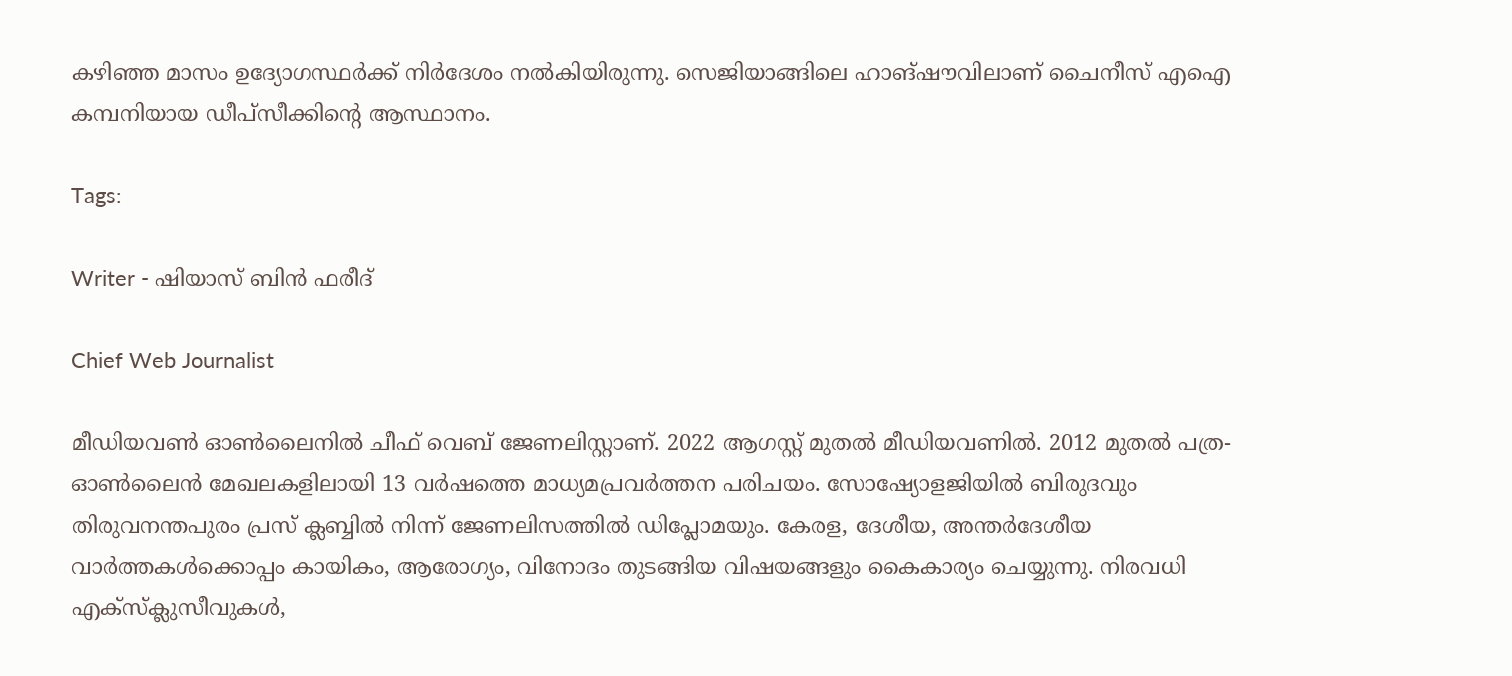കഴിഞ്ഞ മാസം ഉദ്യോഗസ്ഥർക്ക് നിർദേശം നൽകിയിരുന്നു. സെജിയാങ്ങിലെ ഹാങ്‌ഷൗവിലാണ് ചൈനീസ് എഐ കമ്പനിയായ ഡീപ്സീക്കിന്റെ ആസ്ഥാനം.

Tags:

Writer - ഷിയാസ് ബിന്‍ ഫരീദ്

Chief Web Journalist

മീഡിയവണ്‍ ഓണ്‍ലൈനില്‍ ചീഫ് വെബ് ജേണലിസ്റ്റാണ്. 2022 ആഗസ്റ്റ് മുതല്‍ മീഡിയവണില്‍. 2012 മുതല്‍ പത്ര- ഓണ്‍ലൈന്‍ മേഖലകളിലായി 13 വര്‍ഷത്തെ മാധ്യമപ്രവര്‍ത്തന പരിചയം. സോഷ്യോളജിയില്‍ ബിരുദവും തിരുവനന്തപുരം പ്രസ് ക്ലബ്ബില്‍ നിന്ന് ജേണലിസത്തില്‍ ഡിപ്ലോമയും. കേരള, ദേശീയ, അന്തര്‍ദേശീയ വാര്‍ത്തകള്‍ക്കൊപ്പം കായികം, ആരോഗ്യം, വിനോദം തുടങ്ങിയ വിഷയങ്ങളും കൈകാര്യം ചെയ്യുന്നു. നിരവധി എക്സ്ക്ലുസീവുകള്‍,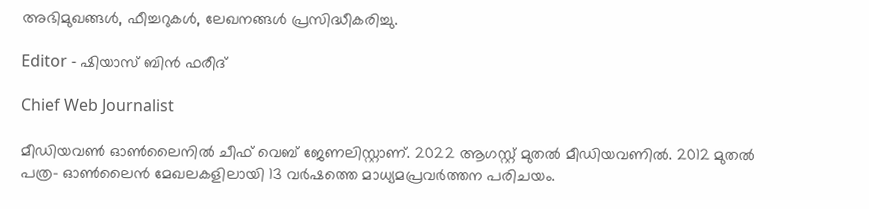അഭിമുഖങ്ങള്‍, ഫീച്ചറുകള്‍, ലേഖനങ്ങള്‍ പ്രസിദ്ധീകരിച്ചു.

Editor - ഷിയാസ് ബിന്‍ ഫരീദ്

Chief Web Journalist

മീഡിയവണ്‍ ഓണ്‍ലൈനില്‍ ചീഫ് വെബ് ജേണലിസ്റ്റാണ്. 2022 ആഗസ്റ്റ് മുതല്‍ മീഡിയവണില്‍. 2012 മുതല്‍ പത്ര- ഓണ്‍ലൈന്‍ മേഖലകളിലായി 13 വര്‍ഷത്തെ മാധ്യമപ്രവര്‍ത്തന പരിചയം.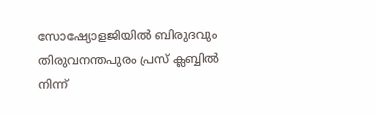സോഷ്യോളജിയില്‍ ബിരുദവും തിരുവനന്തപുരം പ്രസ് ക്ലബ്ബില്‍ നിന്ന്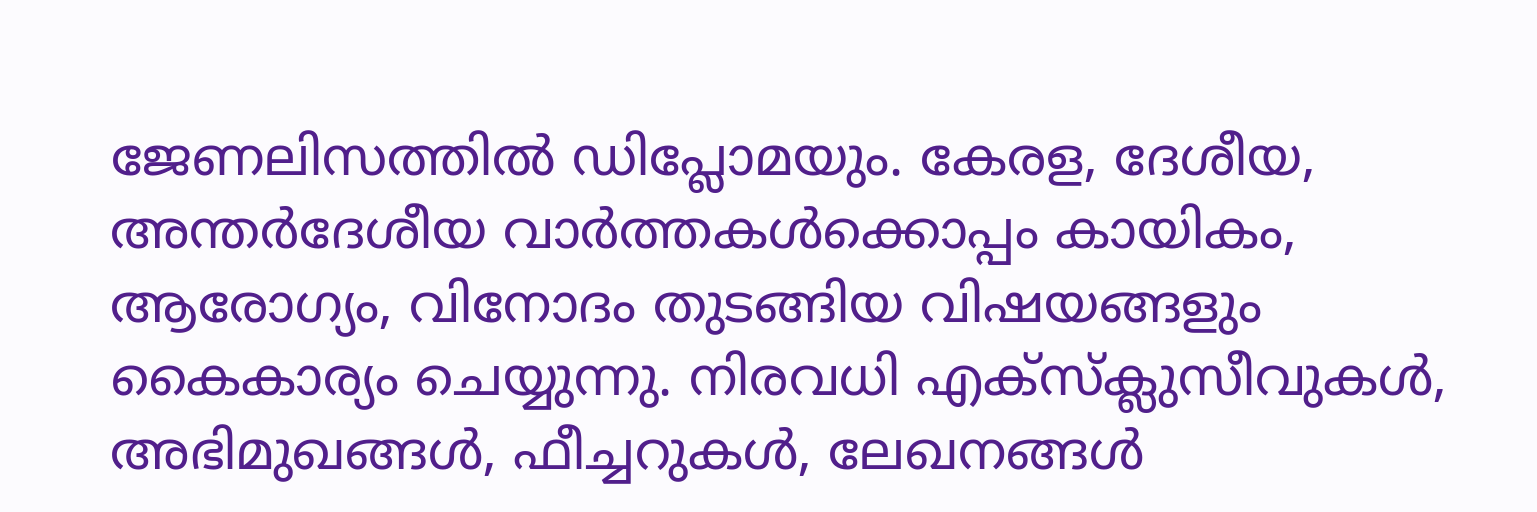ജേണലിസത്തില്‍ ഡിപ്ലോമയും. കേരള, ദേശീയ, അന്തര്‍ദേശീയ വാര്‍ത്തകള്‍ക്കൊപ്പം കായികം, ആരോഗ്യം, വിനോദം തുടങ്ങിയ വിഷയങ്ങളും കൈകാര്യം ചെയ്യുന്നു. നിരവധി എക്സ്ക്ലുസീവുകള്‍, അഭിമുഖങ്ങള്‍, ഫീച്ചറുകള്‍, ലേഖനങ്ങള്‍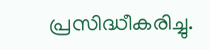പ്രസിദ്ധീകരിച്ചു.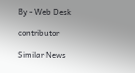By - Web Desk

contributor

Similar News